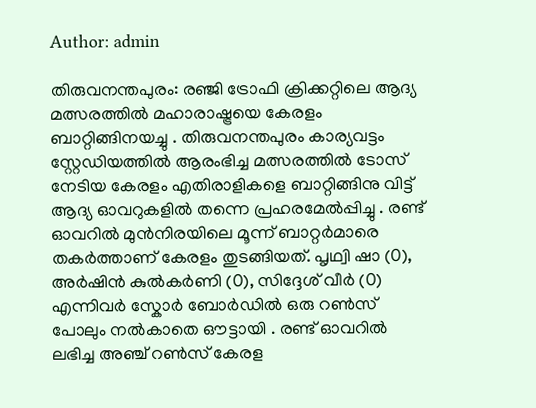Author: admin

തിരുവനന്തപുരം: രഞ്ജി ട്രോഫി ക്രിക്കറ്റിലെ ആദ്യ മത്സരത്തിൽ മഹാരാഷ്ട്രയെ കേരളം ബാറ്റിങ്ങിനയച്ചു . തിരുവനന്തപുരം കാര്യവട്ടം സ്റ്റേഡിയത്തിൽ ആരംഭിച്ച മത്സരത്തിൽ ടോസ് നേടിയ കേരളം എതിരാളികളെ ബാറ്റിങ്ങിനു വിട്ട് ആദ്യ ഓവറുകളിൽ തന്നെ പ്രഹരമേൽപ്പിച്ചു . രണ്ട് ഓവറിൽ മുൻനിരയിലെ മൂന്ന് ബാറ്റർമാരെ തകർത്താണ് കേരളം തുടങ്ങിയത്. പൃഥ്വി ഷാ (0), അർഷിൻ കുൽകർണി (0), സിദ്ദേശ്‍ വീർ (0) എന്നിവർ സ്കോർ ബോർഡിൽ ഒരു റൺസ് പോലും നൽകാതെ ഔട്ടായി . രണ്ട് ഓവറിൽ ലഭിച്ച അഞ്ച് റൺസ് കേരള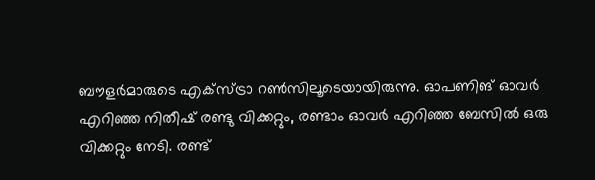ബൗളർമാരുടെ എക്സ്ട്രാ റൺസിലൂടെയായിരുന്നു. ഓപണിങ് ഓവർ എറിഞ്ഞ നിതീഷ് രണ്ടു വിക്കറ്റും, രണ്ടാം ഓവർ എറിഞ്ഞ ബേസിൽ ഒരു വിക്കറ്റും നേടി. രണ്ട്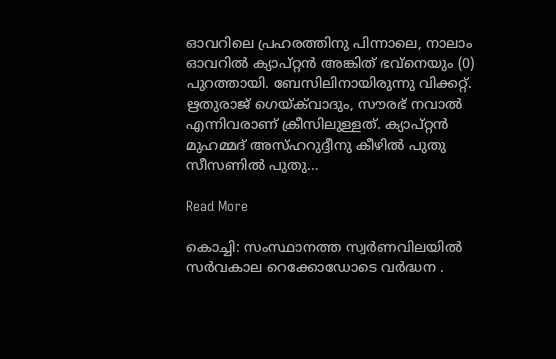ഓവറിലെ പ്രഹരത്തിനു പിന്നാലെ, നാലാം ഓവറിൽ ക്യാപ്റ്റൻ അങ്കിത് ഭവ്നെയും (0) പുറത്തായി. ബേസിലിനായിരുന്നു വിക്കറ്റ്. ഋതുരാജ് ഗെയ്ക്‍വാദും, സൗരഭ് നവാൽ എന്നിവരാണ് ക്രീസിലുള്ളത്. ക്യാപ്റ്റൻ മുഹമ്മദ് അസ്ഹറുദ്ദീനു കീഴിൽ പുതു സീസണിൽ പുതു…

Read More

കൊച്ചി: സംസ്ഥാനത്ത സ്വർണവിലയിൽ സർവകാല റെക്കോഡോടെ വർദ്ധന .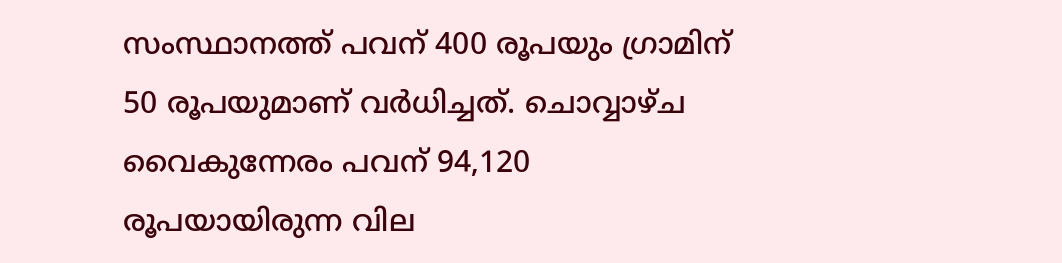സംസ്ഥാനത്ത് പവന് 400 രൂപയും ഗ്രാമിന് 50 രൂപയുമാണ് വർധിച്ചത്. ചൊവ്വാഴ്ച വൈകുന്നേരം പവന് 94,120 രൂപയായിരുന്ന വില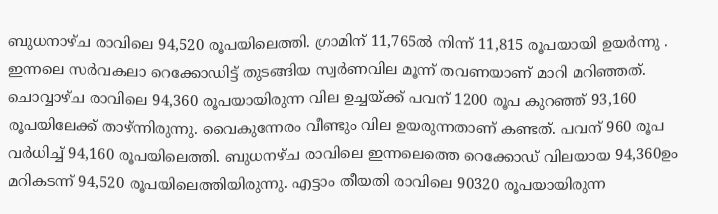ബുധനാഴ്ച രാവിലെ 94,520 രൂപയിലെത്തി. ഗ്രാമിന് 11,765ൽ നിന്ന് 11,815 രൂപയായി ഉയർന്നു . ഇന്നലെ സർവകലാ റെക്കോഡിട്ട് തുടങ്ങിയ സ്വർണവില മൂന്ന് തവണയാണ് മാറി മറിഞ്ഞത്. ചൊവ്വാഴ്ച രാവിലെ 94,360 രൂപയായിരുന്ന വില ഉച്ചയ്ക്ക് പവന് 1200 രൂപ കുറഞ്ഞ് 93,160 രൂപയിലേക്ക് താഴ്ന്നിരുന്നു. വൈകുന്നേരം വീണ്ടും വില ഉയരുന്നതാണ് കണ്ടത്. പവന് 960 രൂപ വർധിച്ച് 94,160 രൂപയിലെത്തി. ബുധനഴ്ച രാവിലെ ഇന്നലെത്തെ റെക്കോഡ് വിലയായ 94,360ഉം മറികടന്ന് 94,520 രൂപയിലെത്തിയിരുന്നു. എട്ടാം തീയതി രാവിലെ 90320 രൂപയായിരുന്ന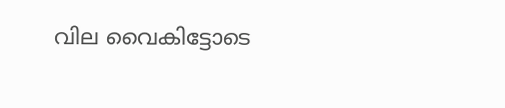വില വൈകിട്ടോടെ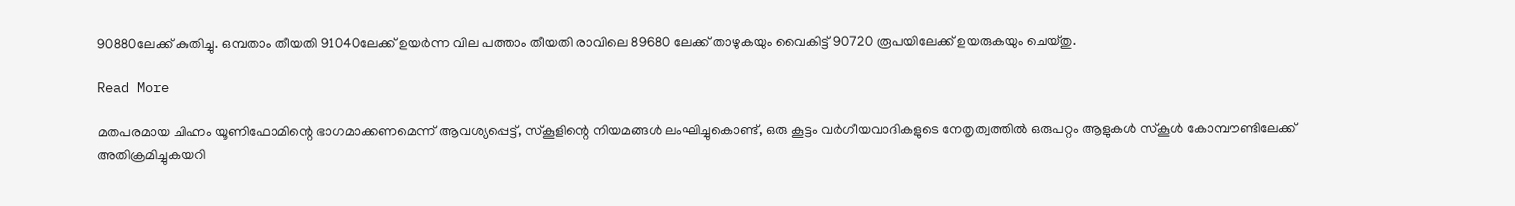90880ലേക്ക് കുതിച്ചു. ഒമ്പതാം തീയതി 91040ലേക്ക് ഉയർന്ന വില പത്താം തീയതി രാവിലെ 89680 ലേക്ക് താഴുകയും വൈകിട്ട് 90720 രൂപയിലേക്ക് ഉയരുകയും ചെയ്തു.

Read More

മതപരമായ ചിഹ്നം യൂണിഫോമിന്റെ ഭാഗമാക്കണമെന്ന് ആവശ്യപ്പെട്ട്, സ്കൂളിന്റെ നിയമങ്ങൾ ലംഘിച്ചുകൊണ്ട്, ഒരു കൂട്ടം വർഗീയവാദികളുടെ നേതൃത്വത്തിൽ ഒരുപറ്റം ആളുകൾ സ്കൂൾ കോമ്പൗണ്ടിലേക്ക് അതിക്രമിച്ചുകയറി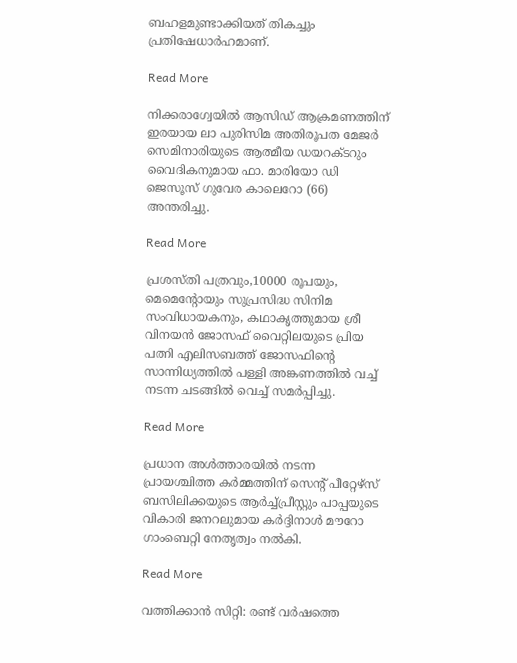ബഹളമുണ്ടാക്കിയത് തികച്ചും പ്രതിഷേധാർഹമാണ്.

Read More

നിക്കരാഗ്വേയില്‍ ആസിഡ് ആക്രമണത്തിന് ഇരയായ ലാ പുരിസിമ അതിരൂപത മേജർ സെമിനാരിയുടെ ആത്മീയ ഡയറക്ടറും വൈദികനുമായ ഫാ. മാരിയോ ഡി ജെസൂസ് ഗുവേര കാലെറോ (66) അന്തരിച്ചു.

Read More

പ്രശസ്തി പത്രവും,10000 രൂപയും, മെമെന്റോയും സുപ്രസിദ്ധ സിനിമ സംവിധായകനും, കഥാകൃത്തുമായ ശ്രീ വിനയൻ ജോസഫ് വൈറ്റിലയുടെ പ്രിയ പത്നി എലിസബത്ത് ജോസഫിന്റെ സാന്നിധ്യത്തിൽ പള്ളി അങ്കണത്തിൽ വച്ച് നടന്ന ചടങ്ങിൽ വെച്ച് സമർപ്പിച്ചു.

Read More

പ്രധാന അൾത്താരയിൽ നടന്ന പ്രായശ്ചിത്ത കർമ്മത്തിന് സെന്റ് പീറ്റേഴ്‌സ് ബസിലിക്കയുടെ ആർച്ച്‌പ്രീസ്റ്റും പാപ്പയുടെ വികാരി ജനറലുമായ കർദ്ദിനാൾ മൗറോ ഗാംബെറ്റി നേതൃത്വം നൽകി.

Read More

വത്തിക്കാൻ സിറ്റി: രണ്ട് വർഷത്തെ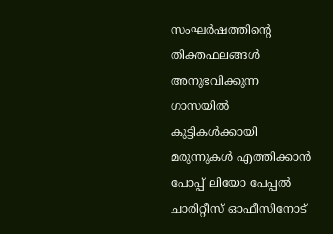സംഘർഷത്തിന്റെ തിക്തഫലങ്ങൾ അനുഭവിക്കുന്ന ഗാസയിൽ കുട്ടികൾക്കായി മരുന്നുകൾ എത്തിക്കാൻ പോപ്പ് ലിയോ പേപ്പൽ ചാരിറ്റീസ് ഓഫീസിനോട്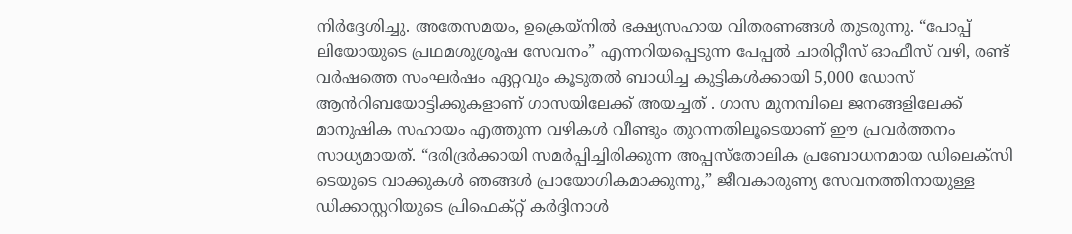നിർദ്ദേശിച്ചു. അതേസമയം, ഉക്രെയ്നിൽ ഭക്ഷ്യസഹായ വിതരണങ്ങൾ തുടരുന്നു. “പോപ്പ് ലിയോയുടെ പ്രഥമശുശ്രൂഷ സേവനം” എന്നറിയപ്പെടുന്ന പേപ്പൽ ചാരിറ്റീസ് ഓഫീസ് വഴി, രണ്ട് വർഷത്തെ സംഘർഷം ഏറ്റവും കൂടുതൽ ബാധിച്ച കുട്ടികൾക്കായി 5,000 ഡോസ് ആൻറിബയോട്ടിക്കുകളാണ് ഗാസയിലേക്ക് അയച്ചത് . ഗാസ മുനമ്പിലെ ജനങ്ങളിലേക്ക് മാനുഷിക സഹായം എത്തുന്ന വഴികൾ വീണ്ടും തുറന്നതിലൂടെയാണ് ഈ പ്രവർത്തനം സാധ്യമായത്. “ദരിദ്രർക്കായി സമർപ്പിച്ചിരിക്കുന്ന അപ്പസ്തോലിക പ്രബോധനമായ ഡിലെക്സി ടെയുടെ വാക്കുകൾ ഞങ്ങൾ പ്രായോഗികമാക്കുന്നു,” ജീവകാരുണ്യ സേവനത്തിനായുള്ള ഡിക്കാസ്റ്ററിയുടെ പ്രിഫെക്റ്റ് കർദ്ദിനാൾ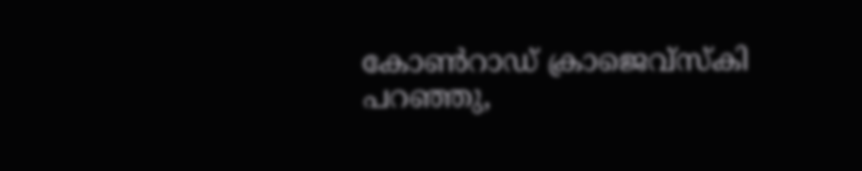കോൺറാഡ് ക്രാജെവ്സ്കി പറഞ്ഞു,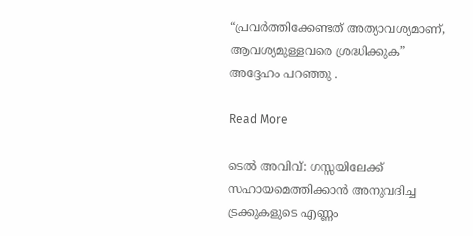“പ്രവർത്തിക്കേണ്ടത് അത്യാവശ്യമാണ്, ആവശ്യമുള്ളവരെ ശ്രദ്ധിക്കുക” അദ്ദേഹം പറഞ്ഞു .

Read More

ടെൽ അവിവ്: ഗസ്സയിലേക്ക് സഹായമെത്തിക്കാൻ അനുവദിച്ച ട്രക്കുകളുടെ എണ്ണം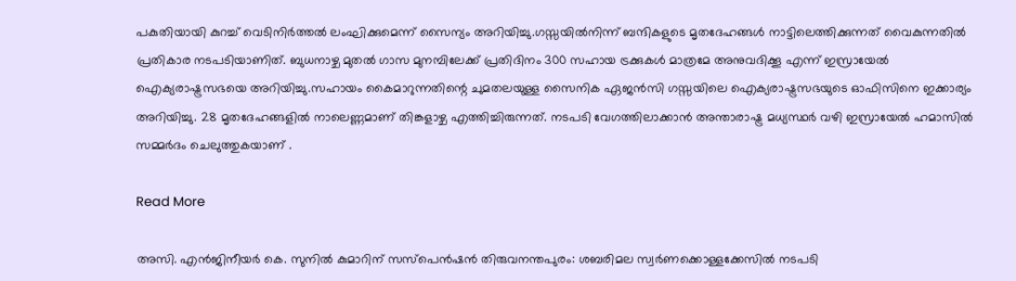പകുതിയായി കുറച്ച് വെടിനിർത്തൽ ലംഘിക്കുമെന്ന് സൈന്യം അറിയിച്ചു.ഗസ്സയിൽനിന്ന് ബന്ദികളുടെ മൃതദേഹങ്ങൾ നാട്ടിലെത്തിക്കുന്നത് വൈകുന്നതിൽ പ്രതികാര നടപടിയാണിത്. ബുധനാഴ്ച മുതൽ ഗാസ മുനമ്പിലേക്ക് പ്രതിദിനം 300 സഹായ ട്രക്കുകൾ മാത്രമേ അനുവദിക്കൂ എന്ന് ഇസ്രായേൽ ഐക്യരാഷ്ട്രസഭയെ അറിയിച്ചു.സഹായം കൈമാറുന്നതിന്റെ ചുമതലയുള്ള സൈനിക ഏജൻസി ഗസ്സയിലെ ഐക്യരാഷ്ട്രസഭയുടെ ഓഫിസിനെ ഇക്കാര്യം അറിയിച്ചു. 28 മൃതദേഹങ്ങളിൽ നാലെണ്ണമാണ് തിങ്കളാഴ്ച എത്തിച്ചിരുന്നത്. നടപടി വേഗത്തിലാക്കാൻ അന്താരാഷ്ട്ര മധ്യസ്ഥർ വഴി ഇസ്രായേൽ ഹമാസിൽ സമ്മർദം ചെലുത്തുകയാണ് .

Read More

അസി. എൻജിനീയർ കെ. സുനിൽ കുമാറിന് സസ്പെൻഷൻ തിരുവനന്തപുരം: ശബരിമല സ്വർണക്കൊള്ളക്കേസിൽ നടപടി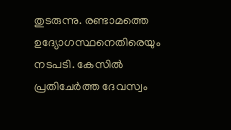തുടരുന്നു. രണ്ടാമത്തെ ഉദ്യോഗസ്ഥനെതിരെയും നടപടി. കേസിൽ പ്രതിചേർത്ത ദേവസ്വം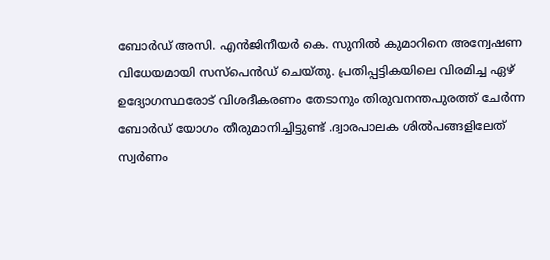ബോർഡ് അസി. എൻജിനീയർ കെ. സുനിൽ കുമാറിനെ അന്വേഷണ വിധേയമായി സസ്പെൻഡ് ചെയ്തു. പ്രതിപ്പട്ടികയിലെ വിരമിച്ച ഏഴ് ഉദ്യോഗസ്ഥരോട് വിശദീകരണം തേടാനും തിരുവനന്തപുരത്ത് ചേർന്ന ബോർഡ് യോഗം തീരുമാനിച്ചിട്ടുണ്ട് .ദ്വാരപാലക ശിൽപങ്ങളിലേത് സ്വർണം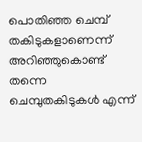പൊതിഞ്ഞ ചെമ്പ് തകിടുകളാണെന്ന് അറിഞ്ഞുകൊണ്ട് തന്നെ ചെമ്പുതകിടുകൾ എന്ന്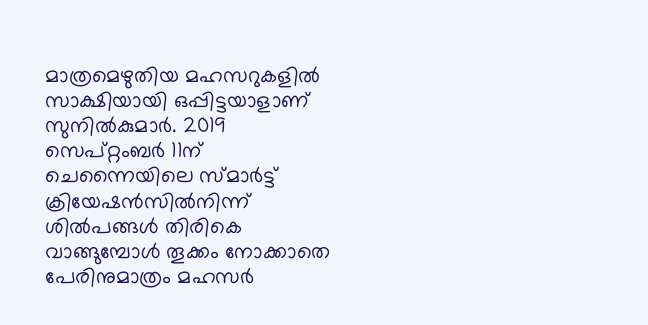മാത്രമെഴുതിയ മഹസറുകളിൽ സാക്ഷിയായി ഒപ്പിട്ടയാളാണ് സുനിൽകുമാർ. 2019 സെപ്റ്റംബർ 11ന് ചെന്നൈയിലെ സ്മാർട്ട് ക്രിയേഷൻസിൽനിന്ന് ശിൽപങ്ങൾ തിരികെ വാങ്ങുമ്പോൾ തൂക്കം നോക്കാതെ പേരിനുമാത്രം മഹസർ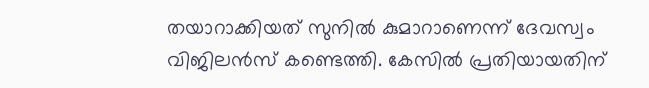തയാറാക്കിയത് സുനിൽ കുമാറാണെന്ന് ദേവസ്വം വിജിലൻസ് കണ്ടെത്തി. കേസിൽ പ്രതിയായതിന്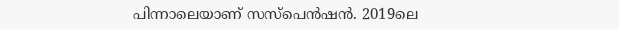പിന്നാലെയാണ് സസ്പെൻഷൻ. 2019ലെ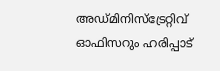അഡ്മിനിസ്ട്രേറ്റിവ് ഓഫിസറും ഹരിപ്പാട്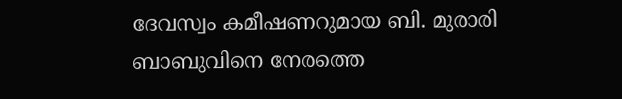ദേവസ്വം കമീഷണറുമായ ബി. മുരാരി ബാബുവിനെ നേരത്തെ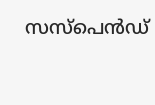സസ്പെൻഡ്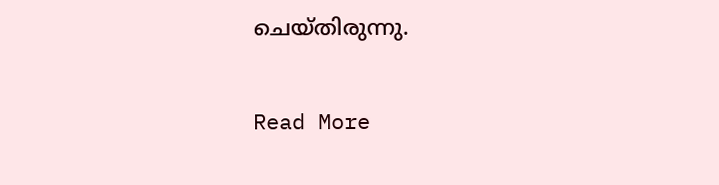ചെയ്തിരുന്നു.

Read More